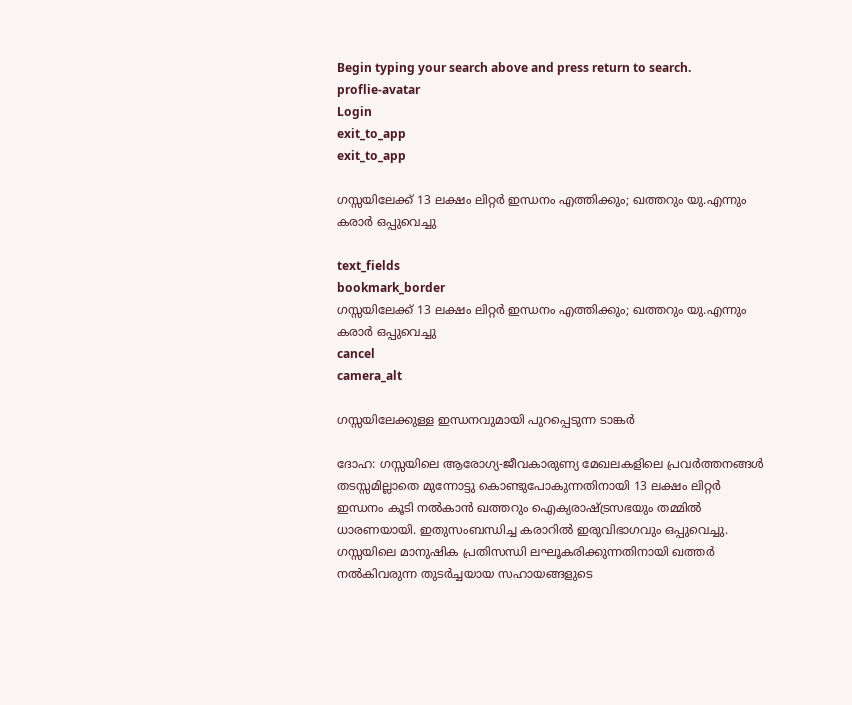Begin typing your search above and press return to search.
proflie-avatar
Login
exit_to_app
exit_to_app

ഗസ്സയിലേക്ക് 13 ലക്ഷം ലിറ്റർ ഇന്ധനം എത്തിക്കും; ഖത്തറും യു.എന്നും കരാർ ഒപ്പുവെച്ചു

text_fields
bookmark_border
ഗസ്സയിലേക്ക് 13 ലക്ഷം ലിറ്റർ ഇന്ധനം എത്തിക്കും; ഖത്തറും യു.എന്നും കരാർ ഒപ്പുവെച്ചു
cancel
camera_alt

ഗസ്സയിലേക്കുള്ള ഇന്ധനവുമായി പുറപ്പെടുന്ന ടാങ്കർ

ദോഹ: ഗസ്സയിലെ ആരോഗ്യ-ജീവകാരുണ്യ മേഖലകളിലെ പ്രവർത്തനങ്ങൾ തടസ്സമില്ലാതെ മുന്നോട്ടു കൊണ്ടുപോകുന്നതിനായി 13 ലക്ഷം ലിറ്റർ ഇന്ധനം കൂടി നൽകാൻ ഖത്തറും ഐക്യരാഷ്ട്രസഭയും തമ്മിൽ ധാരണയായി. ഇതുസംബന്ധിച്ച കരാറിൽ ഇരുവിഭാഗവും ഒപ്പുവെച്ചു. ഗസ്സയിലെ മാനുഷിക പ്രതിസന്ധി ലഘൂകരിക്കുന്നതിനായി ഖത്തർ നൽകിവരുന്ന തുടർച്ചയായ സഹായങ്ങളുടെ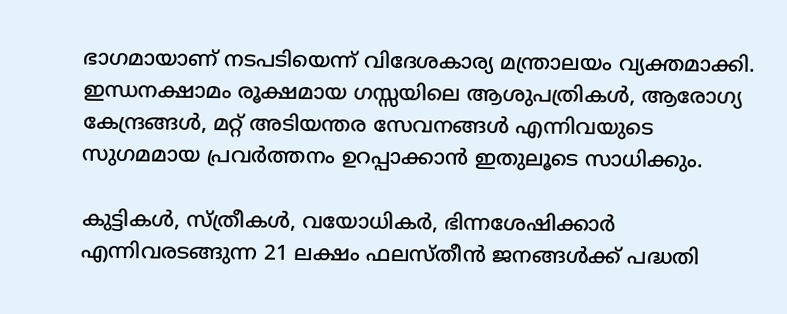ഭാഗമായാണ് നടപടിയെന്ന് വിദേശകാര്യ മന്ത്രാലയം വ്യക്തമാക്കി. ഇന്ധനക്ഷാമം രൂക്ഷമായ ഗസ്സയിലെ ആശുപത്രികൾ, ആരോഗ്യ കേന്ദ്രങ്ങൾ, മറ്റ് അടിയന്തര സേവനങ്ങൾ എന്നിവയുടെ സുഗമമായ പ്രവർത്തനം ഉറപ്പാക്കാൻ ഇതുലൂടെ സാധിക്കും.

കുട്ടികൾ, സ്ത്രീകൾ, വയോധികർ, ഭിന്നശേഷിക്കാർ എന്നിവരടങ്ങുന്ന 21 ലക്ഷം ഫലസ്തീൻ ജനങ്ങൾക്ക് പദ്ധതി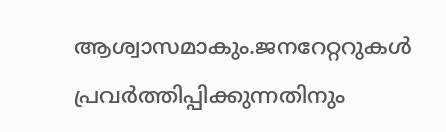ആശ്വാസമാകും.ജനറേറ്ററുകൾ പ്രവർത്തിപ്പിക്കുന്നതിനും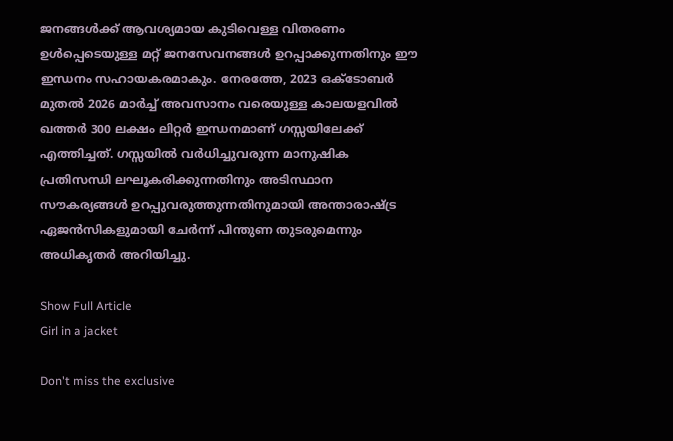ജനങ്ങൾക്ക് ആവശ്യമായ കുടിവെള്ള വിതരണം ഉൾപ്പെടെയുള്ള മറ്റ് ജനസേവനങ്ങൾ ഉറപ്പാക്കുന്നതിനും ഈ ഇന്ധനം സഹായകരമാകും. നേരത്തേ, 2023 ഒക്ടോബർ മുതൽ 2026 മാർച്ച് അവസാനം വരെയുള്ള കാലയളവിൽ ഖത്തർ 300 ലക്ഷം ലിറ്റർ ഇന്ധനമാണ് ഗസ്സയിലേക്ക് എത്തിച്ചത്. ഗസ്സയിൽ വർധിച്ചുവരുന്ന മാനുഷിക പ്രതിസന്ധി ലഘൂകരിക്കുന്നതിനും അടിസ്ഥാന സൗകര്യങ്ങൾ ഉറപ്പുവരുത്തുന്നതിനുമായി അന്താരാഷ്ട്ര ഏജൻസികളുമായി ചേർന്ന് പിന്തുണ തുടരുമെന്നും അധികൃതർ അറിയിച്ചു.

Show Full Article
Girl in a jacket

Don't miss the exclusive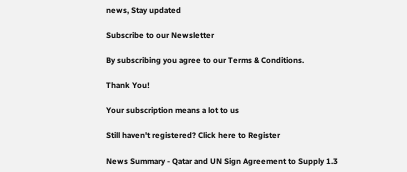news, Stay updated

Subscribe to our Newsletter

By subscribing you agree to our Terms & Conditions.

Thank You!

Your subscription means a lot to us

Still haven't registered? Click here to Register

News Summary - Qatar and UN Sign Agreement to Supply 1.3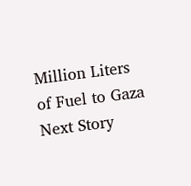Million Liters of Fuel to Gaza
Next Story